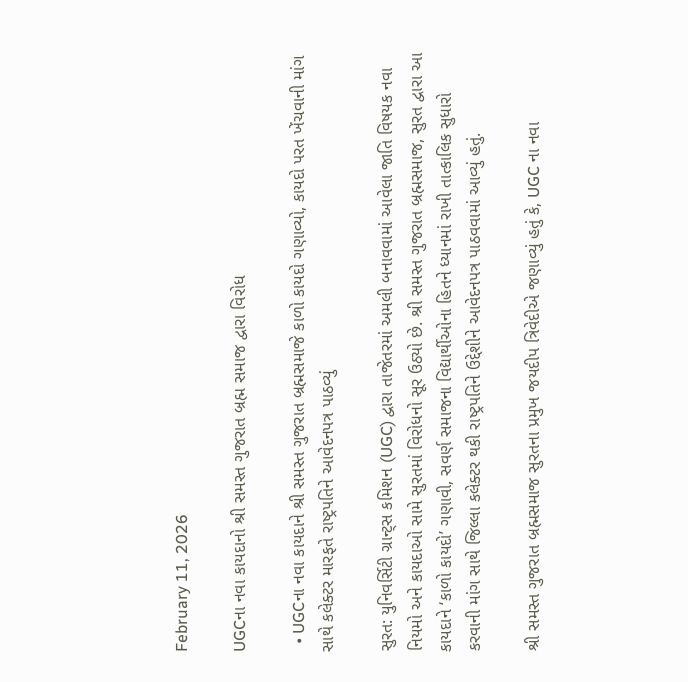February 11, 2026

UGCના નવા કાયદાનો શ્રી સમસ્ત ગુજરાત બ્રહ્મ સમાજ દ્વારા વિરોધ

  • UGCના નવા કાયદાને શ્રી સમસ્ત ગુજરાત બ્રહ્મસમાજે કાળો કાયદો ગણાવ્યો, કાયદો પરત ખેંચવાની માંગ સાથે કલેક્ટર મારફતે રાષ્ટ્રપતિને આવેદનપત્ર પાઠવ્યું

સુરત: યુનિવર્સિટી ગ્રાન્ટ્સ કમિશન (UGC) દ્વારા તાજેતરમાં અમલી બનાવવામાં આવેલા જાતિ વિષયક નવા નિયમો અને કાયદાઓ સામે સુરતમાં વિરોધનો સૂર ઉઠ્યો છે. શ્રી સમસ્ત ગુજરાત બ્રહ્મસમાજ, સુરત દ્વારા આ કાયદાને ‘કાળો કાયદો’ ગણાવી, સવર્ણ સમાજના વિદ્યાર્થીઓના હિતને ધ્યાનમાં રાખી તાત્કાલિક સુધારો કરવાની માંગ સાથે જિલ્લા કલેક્ટર થકી રાષ્ટ્રપતિને ઉદ્દેશીને આવેદનપત્ર પાઠવવામાં આવ્યું હતું.

શ્રી સમસ્ત ગુજરાત બ્રહ્મસમાજ સુરતના પ્રમુખ જયદીપ ત્રિવેદીએ જણાવ્યું હતું કે, UGC ના નવા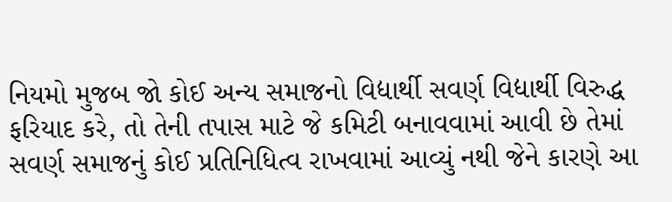નિયમો મુજબ જો કોઈ અન્ય સમાજનો વિદ્યાર્થી સવર્ણ વિદ્યાર્થી વિરુદ્ધ ફરિયાદ કરે, તો તેની તપાસ માટે જે કમિટી બનાવવામાં આવી છે તેમાં સવર્ણ સમાજનું કોઈ પ્રતિનિધિત્વ રાખવામાં આવ્યું નથી જેને કારણે આ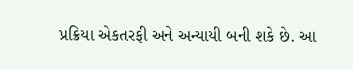પ્રક્રિયા એકતરફી અને અન્યાયી બની શકે છે. આ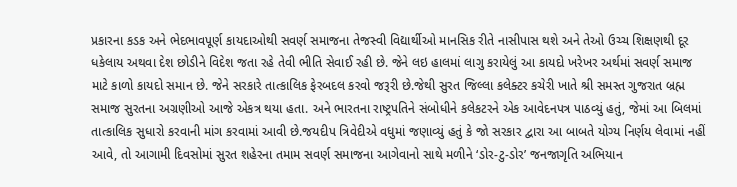પ્રકારના કડક અને ભેદભાવપૂર્ણ કાયદાઓથી સવર્ણ સમાજના તેજસ્વી વિદ્યાર્થીઓ માનસિક રીતે નાસીપાસ થશે અને તેઓ ઉચ્ચ શિક્ષણથી દૂર ધકેલાય અથવા દેશ છોડીને વિદેશ જતા રહે તેવી ભીતિ સેવાઈ રહી છે. જેને લઇ હાલમાં લાગુ કરાયેલું આ કાયદો ખરેખર અર્થમાં સવર્ણ સમાજ માટે કાળો કાયદો સમાન છે. જેને સરકારે તાત્કાલિક ફેરબદલ કરવો જરૂરી છે.જેથી સુરત જિલ્લા કલેક્ટર કચેરી ખાતે શ્રી સમસ્ત ગુજરાત બ્રહ્મ સમાજ સુરતના અગ્રણીઓ આજે એકત્ર થયા હતા. અને ભારતના રાષ્ટ્રપતિને સંબોધીને કલેકટરને એક આવેદનપત્ર પાઠવ્યું હતું, જેમાં આ બિલમાં તાત્કાલિક સુધારો કરવાની માંગ કરવામાં આવી છે.જયદીપ ત્રિવેદીએ વધુમાં જણાવ્યું હતું કે જો સરકાર દ્વારા આ બાબતે યોગ્ય નિર્ણય લેવામાં નહીં આવે, તો આગામી દિવસોમાં સુરત શહેરના તમામ સવર્ણ સમાજના આગેવાનો સાથે મળીને ‘ડોર-ટુ-ડોર’ જનજાગૃતિ અભિયાન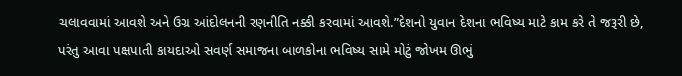ચલાવવામાં આવશે અને ઉગ્ર આંદોલનની રણનીતિ નક્કી કરવામાં આવશે.”દેશનો યુવાન દેશના ભવિષ્ય માટે કામ કરે તે જરૂરી છે, પરંતુ આવા પક્ષપાતી કાયદાઓ સવર્ણ સમાજના બાળકોના ભવિષ્ય સામે મોટું જોખમ ઊભું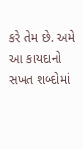કરે તેમ છે. અમે આ કાયદાનો સખત શબ્દોમાં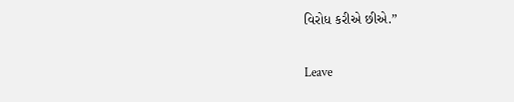વિરોધ કરીએ છીએ.”

Leave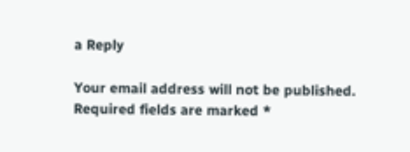a Reply

Your email address will not be published. Required fields are marked *